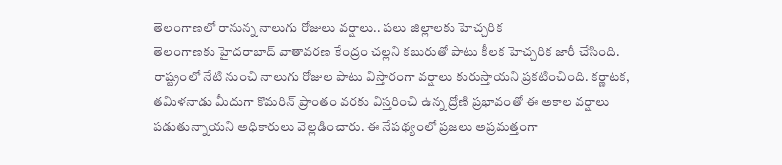తెలంగాణలో రానున్న నాలుగు రోజులు వర్షాలు.. పలు జిల్లాలకు హెచ్చరిక
తెలంగాణకు హైదరాబాద్ వాతావరణ కేంద్రం చల్లని కబురుతో పాటు కీలక హెచ్చరిక జారీ చేసింది. రాష్ట్రంలో నేటి నుంచి నాలుగు రోజుల పాటు విస్తారంగా వర్షాలు కురుస్తాయని ప్రకటించింది. కర్ణాటక, తమిళనాడు మీదుగా కొమరిన్ ప్రాంతం వరకు విస్తరించి ఉన్న ద్రోణి ప్రభావంతో ఈ అకాల వర్షాలు పడుతున్నాయని అధికారులు వెల్లడించారు. ఈ నేపథ్యంలో ప్రజలు అప్రమత్తంగా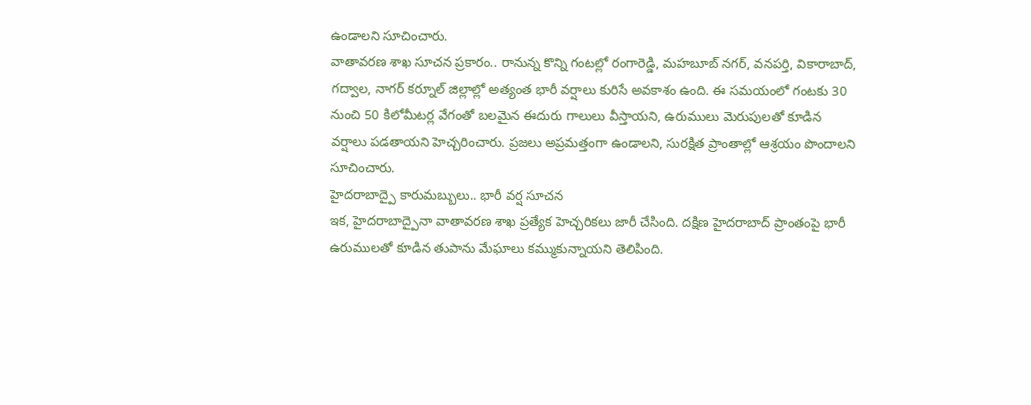ఉండాలని సూచించారు.
వాతావరణ శాఖ సూచన ప్రకారం.. రానున్న కొన్ని గంటల్లో రంగారెడ్డి, మహబూబ్ నగర్, వనపర్తి, వికారాబాద్, గద్వాల, నాగర్ కర్నూల్ జిల్లాల్లో అత్యంత భారీ వర్షాలు కురిసే అవకాశం ఉంది. ఈ సమయంలో గంటకు 30 నుంచి 50 కిలోమీటర్ల వేగంతో బలమైన ఈదురు గాలులు వీస్తాయని, ఉరుములు మెరుపులతో కూడిన వర్షాలు పడతాయని హెచ్చరించారు. ప్రజలు అప్రమత్తంగా ఉండాలని, సురక్షిత ప్రాంతాల్లో ఆశ్రయం పొందాలని సూచించారు.
హైదరాబాద్పై కారుమబ్బులు.. భారీ వర్ష సూచన
ఇక, హైదరాబాద్పైనా వాతావరణ శాఖ ప్రత్యేక హెచ్చరికలు జారీ చేసింది. దక్షిణ హైదరాబాద్ ప్రాంతంపై భారీ ఉరుములతో కూడిన తుపాను మేఘాలు కమ్ముకున్నాయని తెలిపింది.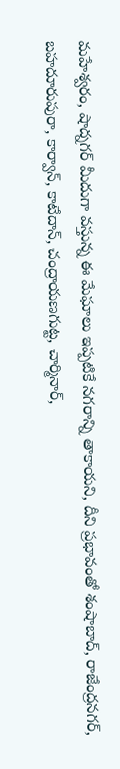మహేశ్వరం, షాద్నగర్ మీదుగా వస్తున్న ఈ మేఘాలు ఇప్పటికే నగరాన్ని తాకాయని, దీని ప్రభావంతో శంషాబాద్, రాజేంద్రనగర్, బహదూరుపురా, కార్వాన్, కాటేదాన్, చంద్రాయణగుట్ట, చార్మినార్,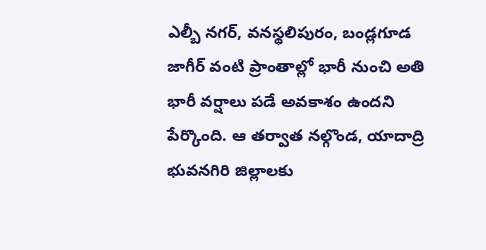ఎల్బీ నగర్, వనస్థలిపురం, బండ్లగూడ జాగీర్ వంటి ప్రాంతాల్లో భారీ నుంచి అతి భారీ వర్షాలు పడే అవకాశం ఉందని పేర్కొంది. ఆ తర్వాత నల్గొండ, యాదాద్రి భువనగిరి జిల్లాలకు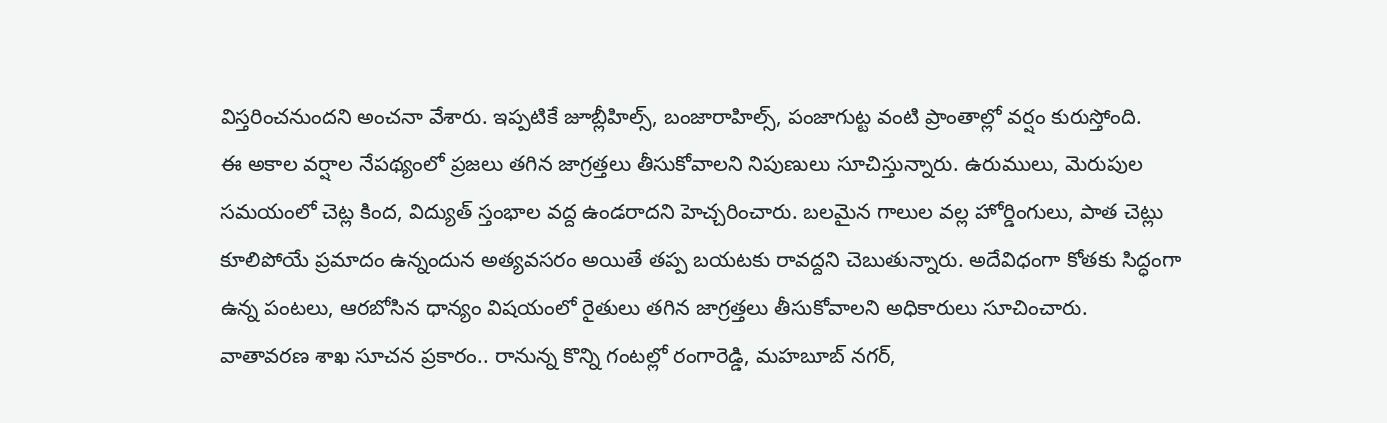విస్తరించనుందని అంచనా వేశారు. ఇప్పటికే జూబ్లీహిల్స్, బంజారాహిల్స్, పంజాగుట్ట వంటి ప్రాంతాల్లో వర్షం కురుస్తోంది.
ఈ అకాల వర్షాల నేపథ్యంలో ప్రజలు తగిన జాగ్రత్తలు తీసుకోవాలని నిపుణులు సూచిస్తున్నారు. ఉరుములు, మెరుపుల సమయంలో చెట్ల కింద, విద్యుత్ స్తంభాల వద్ద ఉండరాదని హెచ్చరించారు. బలమైన గాలుల వల్ల హోర్డింగులు, పాత చెట్లు కూలిపోయే ప్రమాదం ఉన్నందున అత్యవసరం అయితే తప్ప బయటకు రావద్దని చెబుతున్నారు. అదేవిధంగా కోతకు సిద్ధంగా ఉన్న పంటలు, ఆరబోసిన ధాన్యం విషయంలో రైతులు తగిన జాగ్రత్తలు తీసుకోవాలని అధికారులు సూచించారు.
వాతావరణ శాఖ సూచన ప్రకారం.. రానున్న కొన్ని గంటల్లో రంగారెడ్డి, మహబూబ్ నగర్,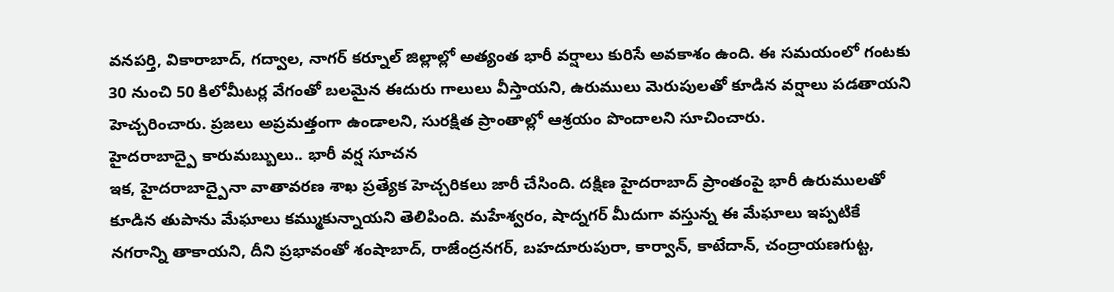వనపర్తి, వికారాబాద్, గద్వాల, నాగర్ కర్నూల్ జిల్లాల్లో అత్యంత భారీ వర్షాలు కురిసే అవకాశం ఉంది. ఈ సమయంలో గంటకు 30 నుంచి 50 కిలోమీటర్ల వేగంతో బలమైన ఈదురు గాలులు వీస్తాయని, ఉరుములు మెరుపులతో కూడిన వర్షాలు పడతాయని హెచ్చరించారు. ప్రజలు అప్రమత్తంగా ఉండాలని, సురక్షిత ప్రాంతాల్లో ఆశ్రయం పొందాలని సూచించారు.
హైదరాబాద్పై కారుమబ్బులు.. భారీ వర్ష సూచన
ఇక, హైదరాబాద్పైనా వాతావరణ శాఖ ప్రత్యేక హెచ్చరికలు జారీ చేసింది. దక్షిణ హైదరాబాద్ ప్రాంతంపై భారీ ఉరుములతో కూడిన తుపాను మేఘాలు కమ్ముకున్నాయని తెలిపింది. మహేశ్వరం, షాద్నగర్ మీదుగా వస్తున్న ఈ మేఘాలు ఇప్పటికే నగరాన్ని తాకాయని, దీని ప్రభావంతో శంషాబాద్, రాజేంద్రనగర్, బహదూరుపురా, కార్వాన్, కాటేదాన్, చంద్రాయణగుట్ట,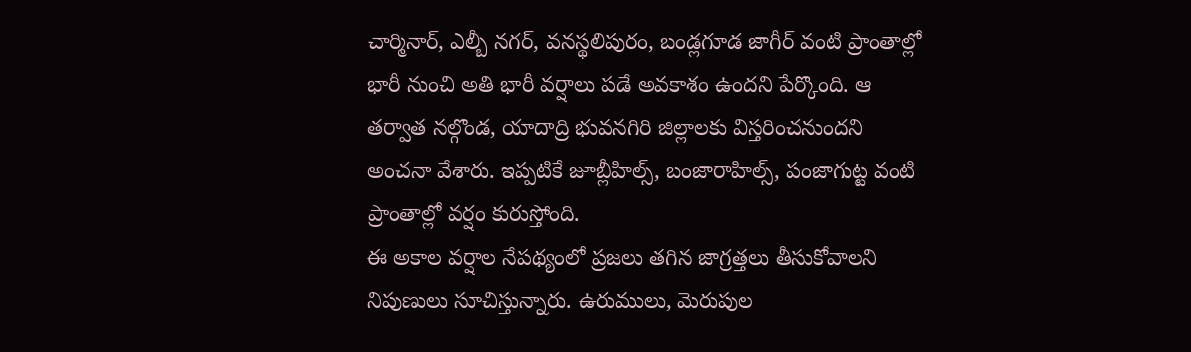చార్మినార్, ఎల్బీ నగర్, వనస్థలిపురం, బండ్లగూడ జాగీర్ వంటి ప్రాంతాల్లో భారీ నుంచి అతి భారీ వర్షాలు పడే అవకాశం ఉందని పేర్కొంది. ఆ తర్వాత నల్గొండ, యాదాద్రి భువనగిరి జిల్లాలకు విస్తరించనుందని అంచనా వేశారు. ఇప్పటికే జూబ్లీహిల్స్, బంజారాహిల్స్, పంజాగుట్ట వంటి ప్రాంతాల్లో వర్షం కురుస్తోంది.
ఈ అకాల వర్షాల నేపథ్యంలో ప్రజలు తగిన జాగ్రత్తలు తీసుకోవాలని నిపుణులు సూచిస్తున్నారు. ఉరుములు, మెరుపుల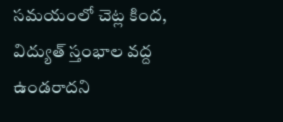సమయంలో చెట్ల కింద, విద్యుత్ స్తంభాల వద్ద ఉండరాదని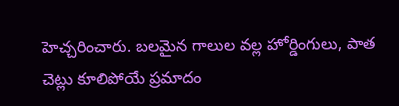హెచ్చరించారు. బలమైన గాలుల వల్ల హోర్డింగులు, పాత చెట్లు కూలిపోయే ప్రమాదం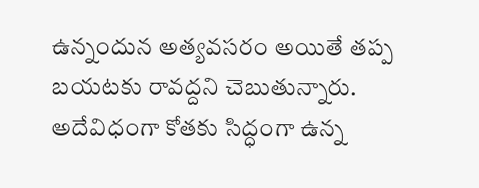ఉన్నందున అత్యవసరం అయితే తప్ప బయటకు రావద్దని చెబుతున్నారు. అదేవిధంగా కోతకు సిద్ధంగా ఉన్న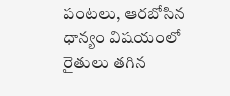పంటలు, ఆరబోసిన ధాన్యం విషయంలో రైతులు తగిన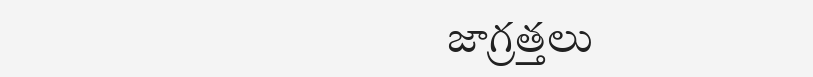జాగ్రత్తలు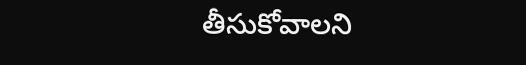తీసుకోవాలని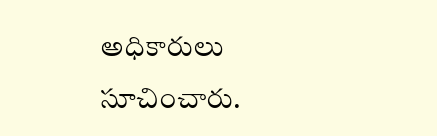అధికారులు సూచించారు.